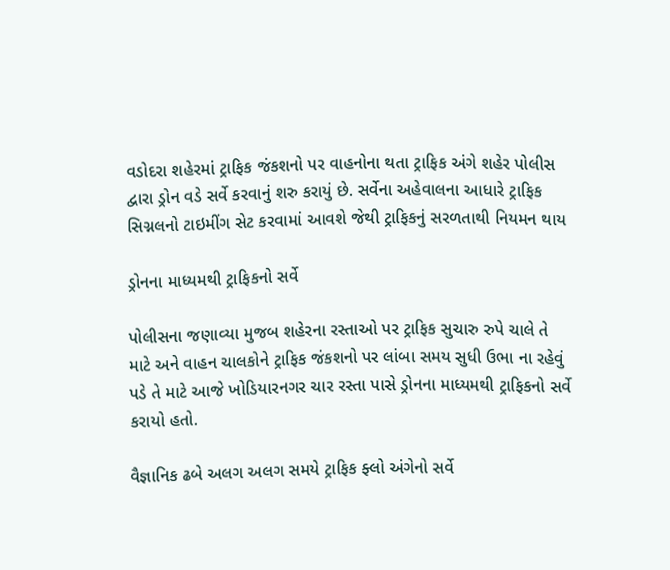વડોદરા શહેરમાં ટ્રાફિક જંકશનો પર વાહનોના થતા ટ્રાફિક અંગે શહેર પોલીસ દ્વારા ડ્રોન વડે સર્વે કરવાનું શરુ કરાયું છે. સર્વેના અહેવાલના આધારે ટ્રાફિક સિગ્નલનો ટાઇમીંગ સેટ કરવામાં આવશે જેથી ટ્રાફિકનું સરળતાથી નિયમન થાય

ડ્રોનના માધ્યમથી ટ્રાફિકનો સર્વે

પોલીસના જણાવ્યા મુજબ શહેરના રસ્તાઓ પર ટ્રાફિક સુચારુ રુપે ચાલે તે માટે અને વાહન ચાલકોને ટ્રાફિક જંકશનો પર લાંબા સમય સુધી ઉભા ના રહેવું પડે તે માટે આજે ખોડિયારનગર ચાર રસ્તા પાસે ડ્રોનના માધ્યમથી ટ્રાફિકનો સર્વે કરાયો હતો.

વૈજ્ઞાનિક ઢબે અલગ અલગ સમયે ટ્રાફિક ફ્લો અંગેનો સર્વે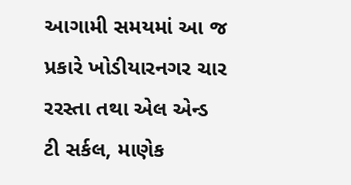આગામી સમયમાં આ જ પ્રકારે ખોડીયારનગર ચાર રરસ્તા તથા એલ એન્ડ ટી સર્કલ, માણેક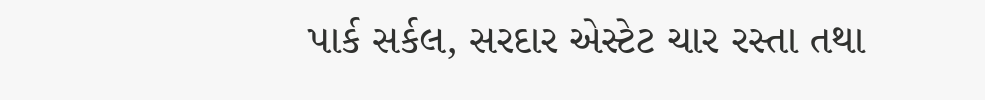પાર્ક સર્કલ, સરદાર એસ્ટેટ ચાર રસ્તા તથા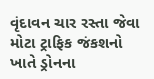વૃંદાવન ચાર રસ્તા જેવા મોટા ટ્રાફિક જંકશનો ખાતે ડ્રોનના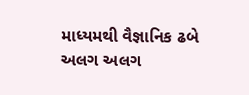માધ્યમથી વૈજ્ઞાનિક ઢબે અલગ અલગ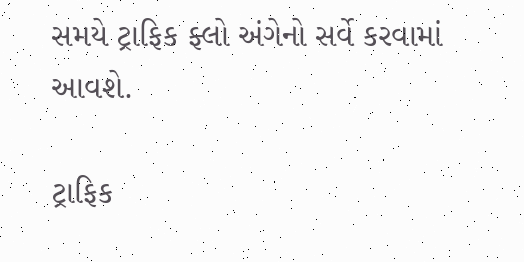સમયે ટ્રાફિક ફ્લો અંગેનો સર્વે કરવામાં આવશે.

ટ્રાફિક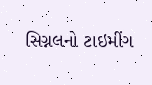સિગ્નલનો ટાઇમીંગ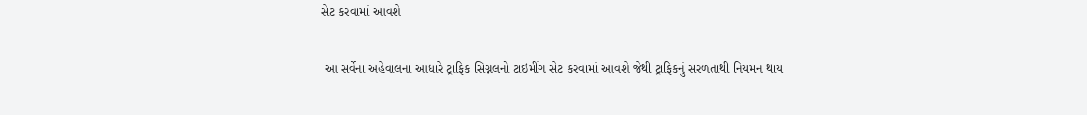સેટ કરવામાં આવશે

 આ સર્વેના અહેવાલના આધારે ટ્રાફિક સિગ્નલનો ટાઇમીંગ સેટ કરવામાં આવશે જેથી ટ્રાફિકનું સરળતાથી નિયમન થાય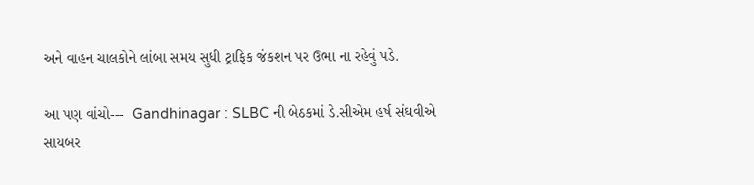અને વાહન ચાલકોને લાંબા સમય સુધી ટ્રાફિક જંકશન પર ઉભા ના રહેવું પડે.

આ પણ વાંચો---  Gandhinagar : SLBC ની બેઠકમાં ડે.સીએમ હર્ષ સંઘવીએ સાયબર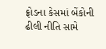ફ્રોડના કેસમાં બેંકોની ઢીલી નીતિ સામે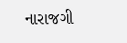નારાજગી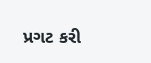પ્રગટ કરી